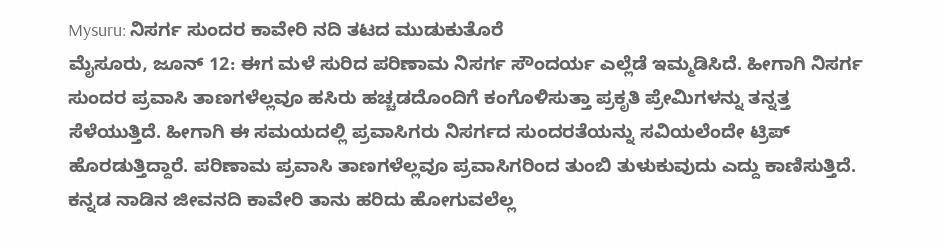Mysuru: ನಿಸರ್ಗ ಸುಂದರ ಕಾವೇರಿ ನದಿ ತಟದ ಮುಡುಕುತೊರೆ
ಮೈಸೂರು, ಜೂನ್ 12: ಈಗ ಮಳೆ ಸುರಿದ ಪರಿಣಾಮ ನಿಸರ್ಗ ಸೌಂದರ್ಯ ಎಲ್ಲೆಡೆ ಇಮ್ಮಡಿಸಿದೆ. ಹೀಗಾಗಿ ನಿಸರ್ಗ ಸುಂದರ ಪ್ರವಾಸಿ ತಾಣಗಳೆಲ್ಲವೂ ಹಸಿರು ಹಚ್ಚಡದೊಂದಿಗೆ ಕಂಗೊಳಿಸುತ್ತಾ ಪ್ರಕೃತಿ ಪ್ರೇಮಿಗಳನ್ನು ತನ್ನತ್ತ ಸೆಳೆಯುತ್ತಿದೆ. ಹೀಗಾಗಿ ಈ ಸಮಯದಲ್ಲಿ ಪ್ರವಾಸಿಗರು ನಿಸರ್ಗದ ಸುಂದರತೆಯನ್ನು ಸವಿಯಲೆಂದೇ ಟ್ರಿಪ್ ಹೊರಡುತ್ತಿದ್ದಾರೆ. ಪರಿಣಾಮ ಪ್ರವಾಸಿ ತಾಣಗಳೆಲ್ಲವೂ ಪ್ರವಾಸಿಗರಿಂದ ತುಂಬಿ ತುಳುಕುವುದು ಎದ್ದು ಕಾಣಿಸುತ್ತಿದೆ.
ಕನ್ನಡ ನಾಡಿನ ಜೀವನದಿ ಕಾವೇರಿ ತಾನು ಹರಿದು ಹೋಗುವಲೆಲ್ಲ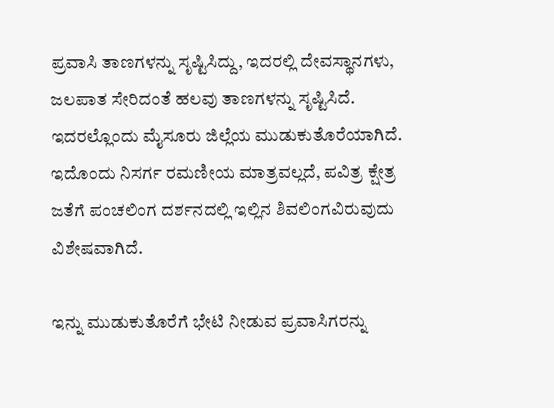ಪ್ರವಾಸಿ ತಾಣಗಳನ್ನು ಸೃಷ್ಟಿಸಿದ್ದು, ಇದರಲ್ಲಿ ದೇವಸ್ಥಾನಗಳು, ಜಲಪಾತ ಸೇರಿದಂತೆ ಹಲವು ತಾಣಗಳನ್ನು ಸೃಷ್ಟಿಸಿದೆ. ಇದರಲ್ಲೊಂದು ಮೈಸೂರು ಜಿಲ್ಲೆಯ ಮುಡುಕುತೊರೆಯಾಗಿದೆ. ಇದೊಂದು ನಿಸರ್ಗ ರಮಣೀಯ ಮಾತ್ರವಲ್ಲದೆ, ಪವಿತ್ರ ಕ್ಷೇತ್ರ ಜತೆಗೆ ಪಂಚಲಿಂಗ ದರ್ಶನದಲ್ಲಿ ಇಲ್ಲಿನ ಶಿವಲಿಂಗವಿರುವುದು ವಿಶೇಷವಾಗಿದೆ.

ಇನ್ನು ಮುಡುಕುತೊರೆಗೆ ಭೇಟಿ ನೀಡುವ ಪ್ರವಾಸಿಗರನ್ನು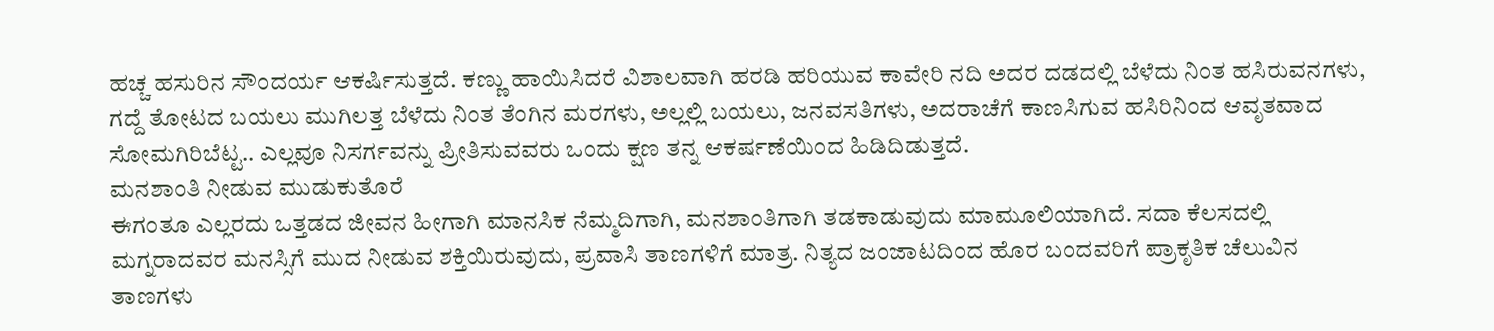ಹಚ್ಚ ಹಸುರಿನ ಸೌಂದರ್ಯ ಆಕರ್ಷಿಸುತ್ತದೆ. ಕಣ್ಣು ಹಾಯಿಸಿದರೆ ವಿಶಾಲವಾಗಿ ಹರಡಿ ಹರಿಯುವ ಕಾವೇರಿ ನದಿ ಅದರ ದಡದಲ್ಲಿ ಬೆಳೆದು ನಿಂತ ಹಸಿರುವನಗಳು, ಗದ್ದೆ ತೋಟದ ಬಯಲು ಮುಗಿಲತ್ತ ಬೆಳೆದು ನಿಂತ ತೆಂಗಿನ ಮರಗಳು, ಅಲ್ಲಲ್ಲಿ ಬಯಲು, ಜನವಸತಿಗಳು, ಅದರಾಚೆಗೆ ಕಾಣಸಿಗುವ ಹಸಿರಿನಿಂದ ಆವೃತವಾದ ಸೋಮಗಿರಿಬೆಟ್ಟ.. ಎಲ್ಲವೂ ನಿಸರ್ಗವನ್ನು ಪ್ರೀತಿಸುವವರು ಒಂದು ಕ್ಷಣ ತನ್ನ ಆಕರ್ಷಣೆಯಿಂದ ಹಿಡಿದಿಡುತ್ತದೆ.
ಮನಶಾಂತಿ ನೀಡುವ ಮುಡುಕುತೊರೆ
ಈಗಂತೂ ಎಲ್ಲರದು ಒತ್ತಡದ ಜೀವನ ಹೀಗಾಗಿ ಮಾನಸಿಕ ನೆಮ್ಮದಿಗಾಗಿ, ಮನಶಾಂತಿಗಾಗಿ ತಡಕಾಡುವುದು ಮಾಮೂಲಿಯಾಗಿದೆ. ಸದಾ ಕೆಲಸದಲ್ಲಿ ಮಗ್ನರಾದವರ ಮನಸ್ಸಿಗೆ ಮುದ ನೀಡುವ ಶಕ್ತಿಯಿರುವುದು, ಪ್ರವಾಸಿ ತಾಣಗಳಿಗೆ ಮಾತ್ರ. ನಿತ್ಯದ ಜಂಜಾಟದಿಂದ ಹೊರ ಬಂದವರಿಗೆ ಪ್ರಾಕೃತಿಕ ಚೆಲುವಿನ ತಾಣಗಳು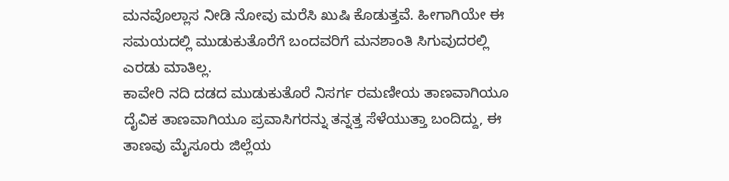ಮನವೊಲ್ಲಾಸ ನೀಡಿ ನೋವು ಮರೆಸಿ ಖುಷಿ ಕೊಡುತ್ತವೆ. ಹೀಗಾಗಿಯೇ ಈ ಸಮಯದಲ್ಲಿ ಮುಡುಕುತೊರೆಗೆ ಬಂದವರಿಗೆ ಮನಶಾಂತಿ ಸಿಗುವುದರಲ್ಲಿ ಎರಡು ಮಾತಿಲ್ಲ.
ಕಾವೇರಿ ನದಿ ದಡದ ಮುಡುಕುತೊರೆ ನಿಸರ್ಗ ರಮಣೀಯ ತಾಣವಾಗಿಯೂ ದೈವಿಕ ತಾಣವಾಗಿಯೂ ಪ್ರವಾಸಿಗರನ್ನು ತನ್ನತ್ತ ಸೆಳೆಯುತ್ತಾ ಬಂದಿದ್ದು, ಈ ತಾಣವು ಮೈಸೂರು ಜಿಲ್ಲೆಯ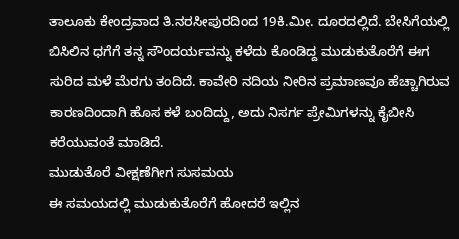ತಾಲೂಕು ಕೇಂದ್ರವಾದ ತಿ.ನರಸೀಪುರದಿಂದ 19ಕಿ.ಮೀ. ದೂರದಲ್ಲಿದೆ. ಬೇಸಿಗೆಯಲ್ಲಿ ಬಿಸಿಲಿನ ಧಗೆಗೆ ತನ್ನ ಸೌಂದರ್ಯವನ್ನು ಕಳೆದು ಕೊಂಡಿದ್ದ ಮುಡುಕುತೊರೆಗೆ ಈಗ ಸುರಿದ ಮಳೆ ಮೆರಗು ತಂದಿದೆ. ಕಾವೇರಿ ನದಿಯ ನೀರಿನ ಪ್ರಮಾಣವೂ ಹೆಚ್ಚಾಗಿರುವ ಕಾರಣದಿಂದಾಗಿ ಹೊಸ ಕಳೆ ಬಂದಿದ್ದು, ಅದು ನಿಸರ್ಗ ಪ್ರೇಮಿಗಳನ್ನು ಕೈಬೀಸಿ ಕರೆಯುವಂತೆ ಮಾಡಿದೆ.
ಮುಡುತೊರೆ ವೀಕ್ಷಣೆಗೀಗ ಸುಸಮಯ
ಈ ಸಮಯದಲ್ಲಿ ಮುಡುಕುತೊರೆಗೆ ಹೋದರೆ ಇಲ್ಲಿನ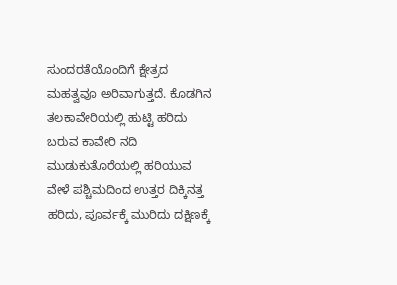ಸುಂದರತೆಯೊಂದಿಗೆ ಕ್ಷೇತ್ರದ ಮಹತ್ವವೂ ಅರಿವಾಗುತ್ತದೆ. ಕೊಡಗಿನ ತಲಕಾವೇರಿಯಲ್ಲಿ ಹುಟ್ಟಿ ಹರಿದು ಬರುವ ಕಾವೇರಿ ನದಿ ಮುಡುಕುತೊರೆಯಲ್ಲಿ ಹರಿಯುವ ವೇಳೆ ಪಶ್ಚಿಮದಿಂದ ಉತ್ತರ ದಿಕ್ಕಿನತ್ತ ಹರಿದು, ಪೂರ್ವಕ್ಕೆ ಮುರಿದು ದಕ್ಷಿಣಕ್ಕೆ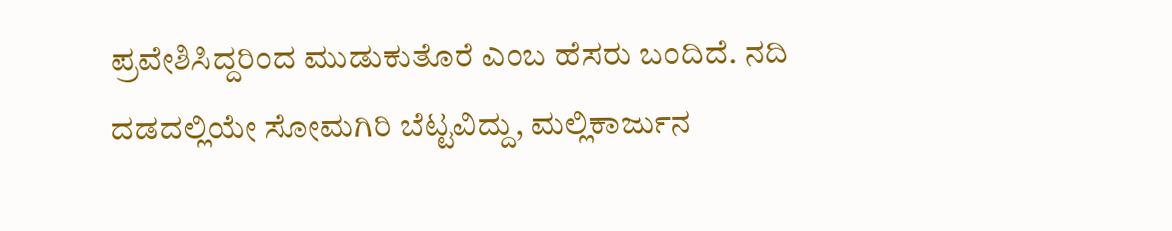ಪ್ರವೇಶಿಸಿದ್ದರಿಂದ ಮುಡುಕುತೊರೆ ಎಂಬ ಹೆಸರು ಬಂದಿದೆ. ನದಿ ದಡದಲ್ಲಿಯೇ ಸೋಮಗಿರಿ ಬೆಟ್ಟವಿದ್ದು, ಮಲ್ಲಿಕಾರ್ಜುನ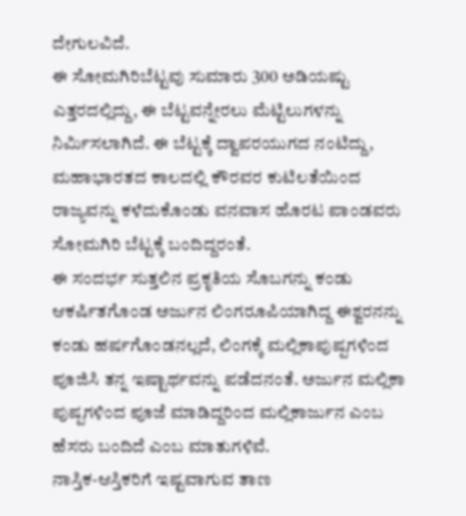ದೇಗುಲವಿದೆ.
ಈ ಸೋಮಗಿರಿಬೆಟ್ಟವು ಸುಮಾರು 300 ಅಡಿಯಷ್ಟು ಎತ್ತರದಲ್ಲಿದ್ದು, ಈ ಬೆಟ್ಟವನ್ನೇರಲು ಮೆಟ್ಟಿಲುಗಳನ್ನು ನಿರ್ಮಿಸಲಾಗಿದೆ. ಈ ಬೆಟ್ಟಕ್ಕೆ ದ್ವಾಪರಯುಗದ ನಂಟಿದ್ದು, ಮಹಾಭಾರತದ ಕಾಲದಲ್ಲಿ ಕೌರವರ ಕುಟಿಲತೆಯಿಂದ ರಾಜ್ಯವನ್ನು ಕಳೆದುಕೊಂಡು ವನವಾಸ ಹೊರಟ ಪಾಂಡವರು ಸೋಮಗಿರಿ ಬೆಟ್ಟಕ್ಕೆ ಬಂದಿದ್ದರಂತೆ.
ಈ ಸಂದರ್ಭ ಸುತ್ತಲಿನ ಪ್ರಕೃತಿಯ ಸೊಬಗನ್ನು ಕಂಡು ಆಕರ್ಷಿತಗೊಂಡ ಅರ್ಜುನ ಲಿಂಗರೂಪಿಯಾಗಿದ್ದ ಈಶ್ವರನನ್ನು ಕಂಡು ಹರ್ಷಗೊಂಡನಲ್ಲದೆ, ಲಿಂಗಕ್ಕೆ ಮಲ್ಲಿಕಾಪುಷ್ಪಗಳಿಂದ ಪೂಜಿಸಿ ತನ್ನ ಇಷ್ಟಾರ್ಥವನ್ನು ಪಡೆದನಂತೆ. ಅರ್ಜುನ ಮಲ್ಲಿಕಾ ಪುಷ್ಪಗಳಿಂದ ಪೂಜೆ ಮಾಡಿದ್ದರಿಂದ ಮಲ್ಲಿಕಾರ್ಜುನ ಎಂಬ ಹೆಸರು ಬಂದಿದೆ ಎಂಬ ಮಾತುಗಳಿವೆ.
ನಾಸ್ತಿಕ-ಆಸ್ತಿಕರಿಗೆ ಇಷ್ಟವಾಗುವ ತಾಣ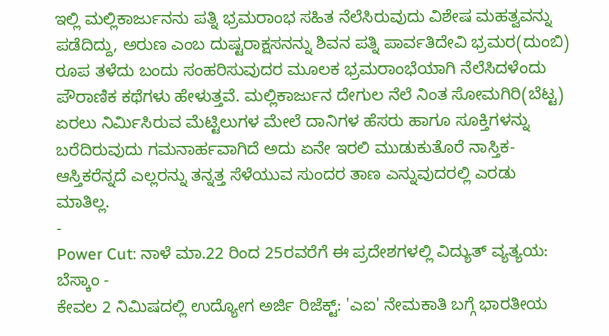ಇಲ್ಲಿ ಮಲ್ಲಿಕಾರ್ಜುನನು ಪತ್ನಿ ಭ್ರಮರಾಂಭ ಸಹಿತ ನೆಲೆಸಿರುವುದು ವಿಶೇಷ ಮಹತ್ವವನ್ನು ಪಡೆದಿದ್ದು, ಅರುಣ ಎಂಬ ದುಷ್ಟರಾಕ್ಷಸನನ್ನು ಶಿವನ ಪತ್ನಿ ಪಾರ್ವತಿದೇವಿ ಭ್ರಮರ(ದುಂಬಿ) ರೂಪ ತಳೆದು ಬಂದು ಸಂಹರಿಸುವುದರ ಮೂಲಕ ಭ್ರಮರಾಂಭೆಯಾಗಿ ನೆಲೆಸಿದಳೆಂದು ಪೌರಾಣಿಕ ಕಥೆಗಳು ಹೇಳುತ್ತವೆ. ಮಲ್ಲಿಕಾರ್ಜುನ ದೇಗುಲ ನೆಲೆ ನಿಂತ ಸೋಮಗಿರಿ(ಬೆಟ್ಟ) ಏರಲು ನಿರ್ಮಿಸಿರುವ ಮೆಟ್ಟಿಲುಗಳ ಮೇಲೆ ದಾನಿಗಳ ಹೆಸರು ಹಾಗೂ ಸೂಕ್ತಿಗಳನ್ನು ಬರೆದಿರುವುದು ಗಮನಾರ್ಹವಾಗಿದೆ ಅದು ಏನೇ ಇರಲಿ ಮುಡುಕುತೊರೆ ನಾಸ್ತಿಕ-ಆಸ್ತಿಕರೆನ್ನದೆ ಎಲ್ಲರನ್ನು ತನ್ನತ್ತ ಸೆಳೆಯುವ ಸುಂದರ ತಾಣ ಎನ್ನುವುದರಲ್ಲಿ ಎರಡು ಮಾತಿಲ್ಲ.
-
Power Cut: ನಾಳೆ ಮಾ.22 ರಿಂದ 25ರವರೆಗೆ ಈ ಪ್ರದೇಶಗಳಲ್ಲಿ ವಿದ್ಯುತ್ ವ್ಯತ್ಯಯ: ಬೆಸ್ಕಾಂ -
ಕೇವಲ 2 ನಿಮಿಷದಲ್ಲಿ ಉದ್ಯೋಗ ಅರ್ಜಿ ರಿಜೆಕ್ಟ್: 'ಎಐ' ನೇಮಕಾತಿ ಬಗ್ಗೆ ಭಾರತೀಯ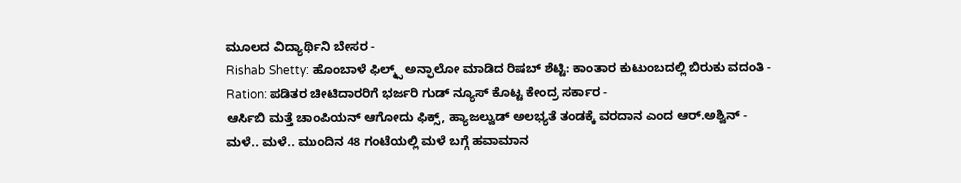ಮೂಲದ ವಿದ್ಯಾರ್ಥಿನಿ ಬೇಸರ -
Rishab Shetty: ಹೊಂಬಾಳೆ ಫಿಲ್ಮ್ಸ್ ಅನ್ಫಾಲೋ ಮಾಡಿದ ರಿಷಬ್ ಶೆಟ್ಟಿ: ಕಾಂತಾರ ಕುಟುಂಬದಲ್ಲಿ ಬಿರುಕು ವದಂತಿ -
Ration: ಪಡಿತರ ಚೀಟಿದಾರರಿಗೆ ಭರ್ಜರಿ ಗುಡ್ ನ್ಯೂಸ್ ಕೊಟ್ಟ ಕೇಂದ್ರ ಸರ್ಕಾರ -
ಆರ್ಸಿಬಿ ಮತ್ತೆ ಚಾಂಪಿಯನ್ ಆಗೋದು ಫಿಕ್ಸ್, ಹ್ಯಾಜಲ್ವುಡ್ ಅಲಭ್ಯತೆ ತಂಡಕ್ಕೆ ವರದಾನ ಎಂದ ಆರ್.ಅಶ್ವಿನ್ -
ಮಳೆ.. ಮಳೆ.. ಮುಂದಿನ 48 ಗಂಟೆಯಲ್ಲಿ ಮಳೆ ಬಗ್ಗೆ ಹವಾಮಾನ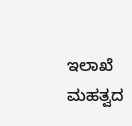ಇಲಾಖೆ ಮಹತ್ವದ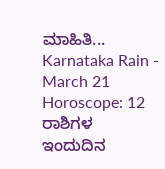ಮಾಹಿತಿ... Karnataka Rain -
March 21 Horoscope: 12 ರಾಶಿಗಳ ಇಂದುದಿನ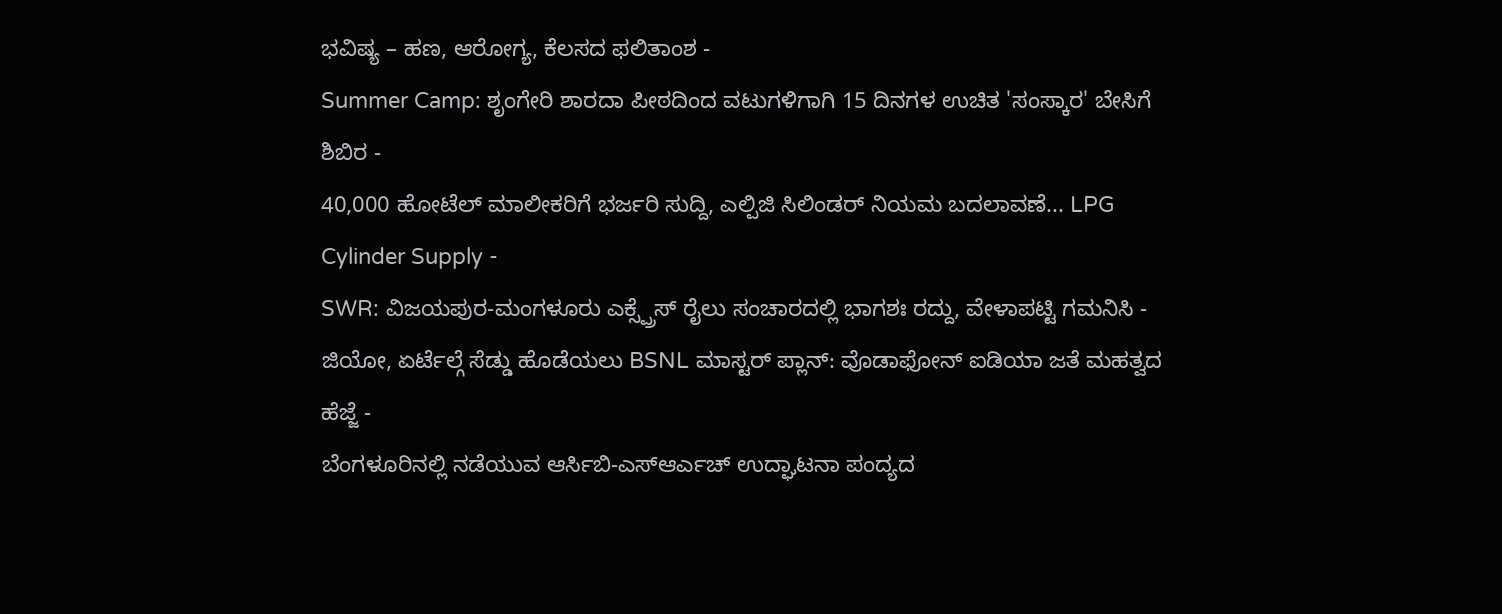ಭವಿಷ್ಯ – ಹಣ, ಆರೋಗ್ಯ, ಕೆಲಸದ ಫಲಿತಾಂಶ -
Summer Camp: ಶೃಂಗೇರಿ ಶಾರದಾ ಪೀಠದಿಂದ ವಟುಗಳಿಗಾಗಿ 15 ದಿನಗಳ ಉಚಿತ 'ಸಂಸ್ಕಾರ' ಬೇಸಿಗೆ ಶಿಬಿರ -
40,000 ಹೋಟೆಲ್ ಮಾಲೀಕರಿಗೆ ಭರ್ಜರಿ ಸುದ್ದಿ, ಎಲ್ಪಿಜಿ ಸಿಲಿಂಡರ್ ನಿಯಮ ಬದಲಾವಣೆ... LPG Cylinder Supply -
SWR: ವಿಜಯಪುರ-ಮಂಗಳೂರು ಎಕ್ಸ್ಪ್ರೆಸ್ ರೈಲು ಸಂಚಾರದಲ್ಲಿ ಭಾಗಶಃ ರದ್ದು, ವೇಳಾಪಟ್ಟಿ ಗಮನಿಸಿ -
ಜಿಯೋ, ಏರ್ಟೆಲ್ಗೆ ಸೆಡ್ಡು ಹೊಡೆಯಲು BSNL ಮಾಸ್ಟರ್ ಪ್ಲಾನ್: ವೊಡಾಫೋನ್ ಐಡಿಯಾ ಜತೆ ಮಹತ್ವದ ಹೆಜ್ಜೆ -
ಬೆಂಗಳೂರಿನಲ್ಲಿ ನಡೆಯುವ ಆರ್ಸಿಬಿ-ಎಸ್ಆರ್ಎಚ್ ಉದ್ಘಾಟನಾ ಪಂದ್ಯದ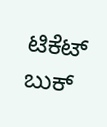ಟಿಕೆಟ್ ಬುಕ್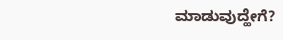ಮಾಡುವುದ್ಹೇಗೆ?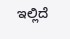ಇಲ್ಲಿದೆ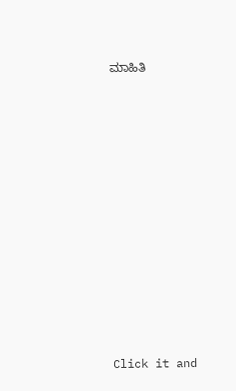ಮಾಹಿತಿ












Click it and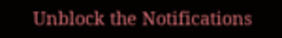Unblock the Notifications